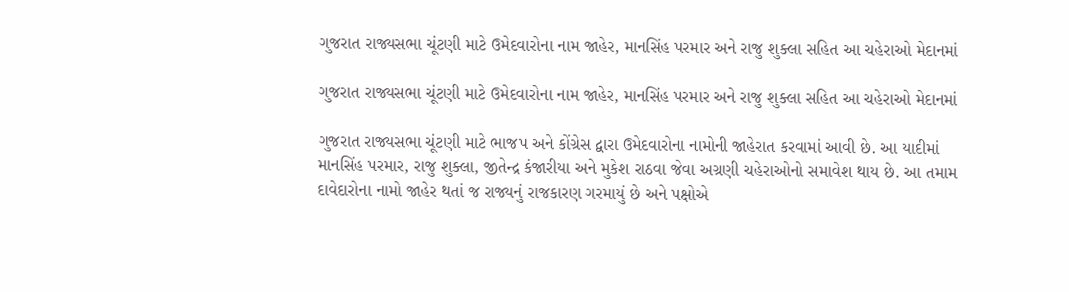ગુજરાત રાજ્યસભા ચૂંટણી માટે ઉમેદવારોના નામ જાહેર, માનસિંહ પરમાર અને રાજુ શુક્લા સહિત આ ચહેરાઓ મેદાનમાં

ગુજરાત રાજ્યસભા ચૂંટણી માટે ઉમેદવારોના નામ જાહેર, માનસિંહ પરમાર અને રાજુ શુક્લા સહિત આ ચહેરાઓ મેદાનમાં

ગુજરાત રાજ્યસભા ચૂંટણી માટે ભાજપ અને કોંગ્રેસ દ્વારા ઉમેદવારોના નામોની જાહેરાત કરવામાં આવી છે. આ યાદીમાં માનસિંહ પરમાર, રાજુ શુક્લા, જીતેન્દ્ર કંજારીયા અને મુકેશ રાઠવા જેવા અગ્રણી ચહેરાઓનો સમાવેશ થાય છે. આ તમામ દાવેદારોના નામો જાહેર થતાં જ રાજ્યનું રાજકારણ ગરમાયું છે અને પક્ષોએ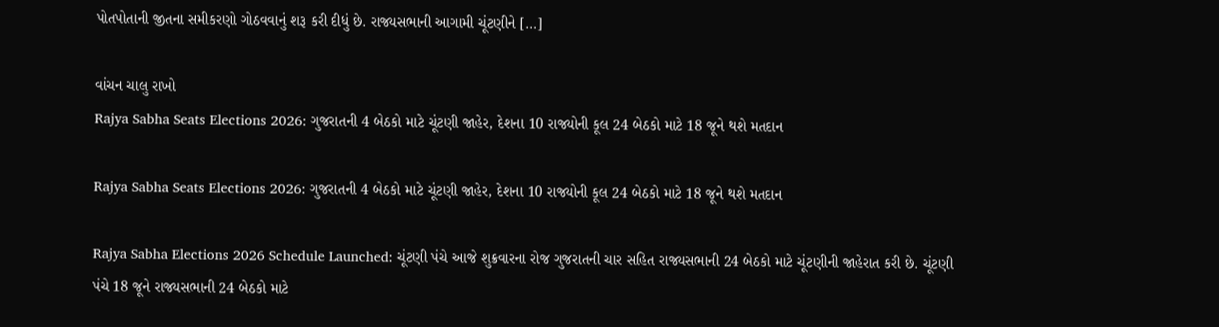પોતપોતાની જીતના સમીકરણો ગોઠવવાનું શરૂ કરી દીધું છે. રાજ્યસભાની આગામી ચૂંટણીને […]

વાંચન ચાલુ રાખો
Rajya Sabha Seats Elections 2026: ગુજરાતની 4 બેઠકો માટે ચૂંટણી જાહેર, દેશના 10 રાજ્યોની કૂલ 24 બેઠકો માટે 18 જૂને થશે મતદાન

Rajya Sabha Seats Elections 2026: ગુજરાતની 4 બેઠકો માટે ચૂંટણી જાહેર, દેશના 10 રાજ્યોની કૂલ 24 બેઠકો માટે 18 જૂને થશે મતદાન

Rajya Sabha Elections 2026 Schedule Launched: ચૂંટણી પંચે આજે શુક્રવારના રોજ ગુજરાતની ચાર સહિત રાજ્યસભાની 24 બેઠકો માટે ચૂંટણીની જાહેરાત કરી છે. ચૂંટણી પંચે 18 જૂને રાજ્યસભાની 24 બેઠકો માટે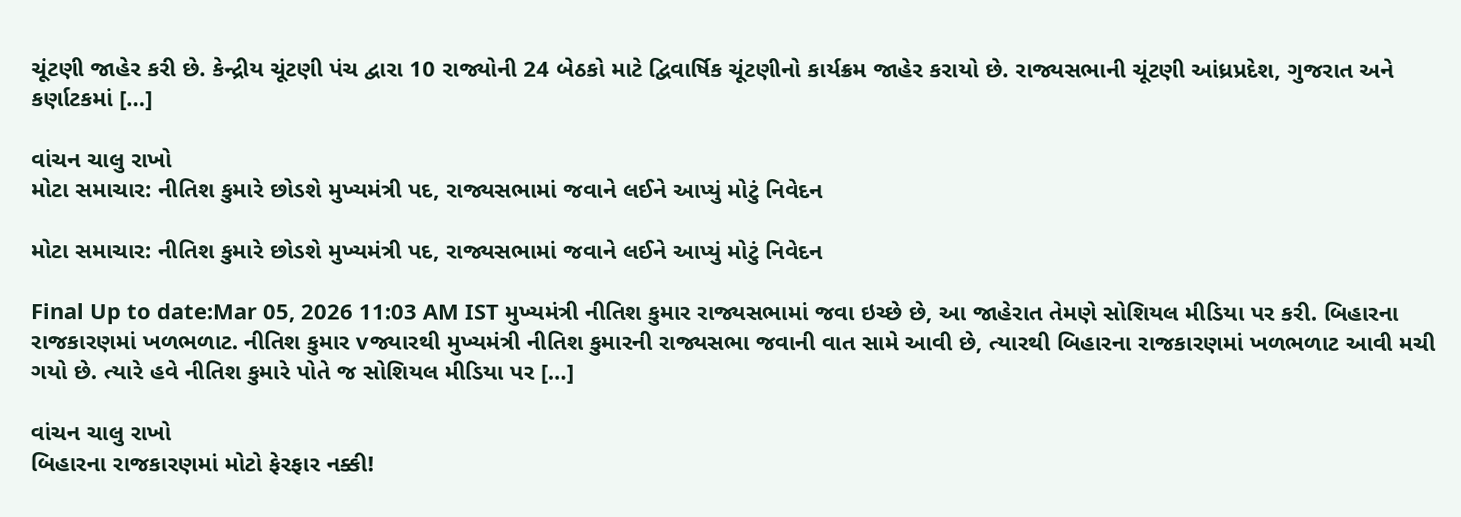ચૂંટણી જાહેર કરી છે. કેન્દ્રીય ચૂંટણી પંચ દ્વારા 10 રાજ્યોની 24 બેઠકો માટે દ્વિવાર્ષિક ચૂંટણીનો કાર્યક્રમ જાહેર કરાયો છે. રાજ્યસભાની ચૂંટણી આંધ્રપ્રદેશ, ગુજરાત અને કર્ણાટકમાં […]

વાંચન ચાલુ રાખો
મોટા સમાચાર: નીતિશ કુમારે છોડશે મુખ્યમંત્રી પદ, રાજ્યસભામાં જવાને લઈને આપ્યું મોટું નિવેદન

મોટા સમાચાર: નીતિશ કુમારે છોડશે મુખ્યમંત્રી પદ, રાજ્યસભામાં જવાને લઈને આપ્યું મોટું નિવેદન

Final Up to date:Mar 05, 2026 11:03 AM IST મુખ્યમંત્રી નીતિશ કુમાર રાજ્યસભામાં જવા ઇચ્છે છે, આ જાહેરાત તેમણે સોશિયલ મીડિયા પર કરી. બિહારના રાજકારણમાં ખળભળાટ. નીતિશ કુમાર vજ્યારથી મુખ્યમંત્રી નીતિશ કુમારની રાજ્યસભા જવાની વાત સામે આવી છે, ત્યારથી બિહારના રાજકારણમાં ખળભળાટ આવી મચી ગયો છે. ત્યારે હવે નીતિશ કુમારે પોતે જ સોશિયલ મીડિયા પર […]

વાંચન ચાલુ રાખો
બિહારના રાજકારણમાં મોટો ફેરફાર નક્કી!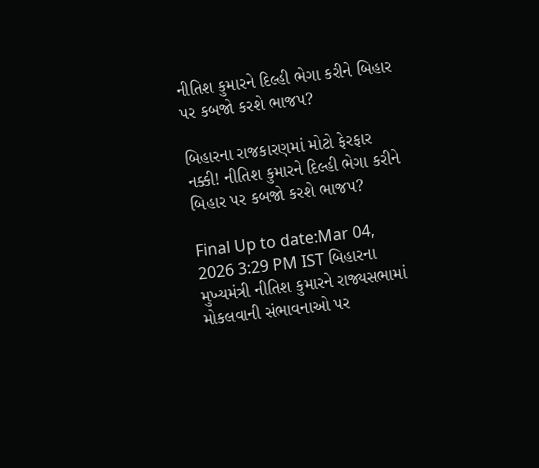નીતિશ કુમારને દિલ્હી ભેગા કરીને બિહાર પર કબજો કરશે ભાજપ?

બિહારના રાજકારણમાં મોટો ફેરફાર નક્કી! નીતિશ કુમારને દિલ્હી ભેગા કરીને બિહાર પર કબજો કરશે ભાજપ?

Final Up to date:Mar 04, 2026 3:29 PM IST બિહારના મુખ્યમંત્રી નીતિશ કુમારને રાજ્યસભામાં મોકલવાની સંભાવનાઓ પર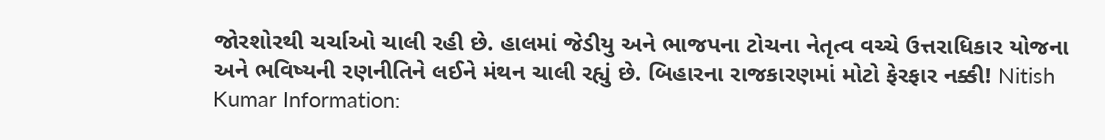જોરશોરથી ચર્ચાઓ ચાલી રહી છે. હાલમાં જેડીયુ અને ભાજપના ટોચના નેતૃત્વ વચ્ચે ઉત્તરાધિકાર યોજના અને ભવિષ્યની રણનીતિને લઈને મંથન ચાલી રહ્યું છે. બિહારના રાજકારણમાં મોટો ફેરફાર નક્કી! Nitish Kumar Information: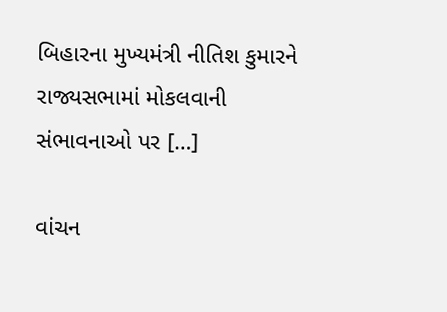બિહારના મુખ્યમંત્રી નીતિશ કુમારને રાજ્યસભામાં મોકલવાની સંભાવનાઓ પર […]

વાંચન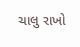ચાલુ રાખો